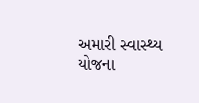અમારી સ્વાસ્થ્ય યોજના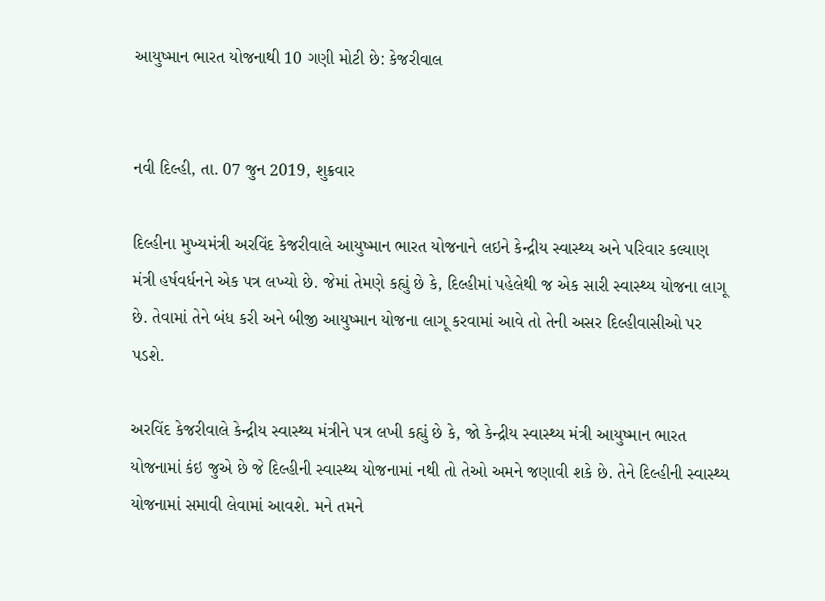આયુષ્માન ભારત યોજનાથી 10 ગણી મોટી છે: કેજરીવાલ


નવી દિલ્હી, તા. 07 જુન 2019, શુક્રવાર

દિલ્હીના મુખ્યમંત્રી અરવિંદ કેજરીવાલે આયુષ્માન ભારત યોજનાને લઇને કેન્દ્રીય સ્વાસ્થ્ય અને પરિવાર કલ્યાણ મંત્રી હર્ષવર્ધનને એક પત્ર લખ્યો છે. જેમાં તેમણે કહ્યું છે કે, દિલ્હીમાં પહેલેથી જ એક સારી સ્વાસ્થ્ય યોજના લાગૂ છે. તેવામાં તેને બંધ કરી અને બીજી આયુષ્માન યોજના લાગૂ કરવામાં આવે તો તેની અસર દિલ્હીવાસીઓ પર પડશે.

અરવિંદ કેજરીવાલે કેન્દ્રીય સ્વાસ્થ્ય મંત્રીને પત્ર લખી કહ્યું છે કે, જો કેન્દ્રીય સ્વાસ્થ્ય મંત્રી આયુષ્માન ભારત યોજનામાં કંઇ જુએ છે જે દિલ્હીની સ્વાસ્થ્ય યોજનામાં નથી તો તેઓ અમને જણાવી શકે છે. તેને દિલ્હીની સ્વાસ્થ્ય યોજનામાં સમાવી લેવામાં આવશે. મને તમને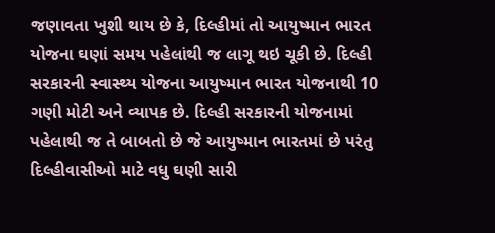જણાવતા ખુશી થાય છે કે, દિલ્હીમાં તો આયુષ્માન ભારત યોજના ઘણાં સમય પહેલાંથી જ લાગૂ થઇ ચૂકી છે. દિલ્હી સરકારની સ્વાસ્થ્ય યોજના આયુષ્માન ભારત યોજનાથી 10 ગણી મોટી અને વ્યાપક છે. દિલ્હી સરકારની યોજનામાં પહેલાથી જ તે બાબતો છે જે આયુષ્માન ભારતમાં છે પરંતુ દિલ્હીવાસીઓ માટે વધુ ઘણી સારી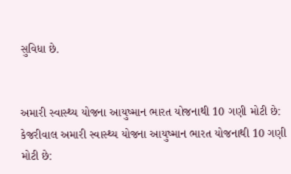સુવિધા છે.


અમારી સ્વાસ્થ્ય યોજના આયુષ્માન ભારત યોજનાથી 10 ગણી મોટી છે: કેજરીવાલ અમારી સ્વાસ્થ્ય યોજના આયુષ્માન ભારત યોજનાથી 10 ગણી મોટી છે: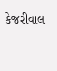કેજરીવાલ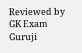Reviewed by GK Exam Guruji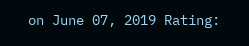on June 07, 2019 Rating: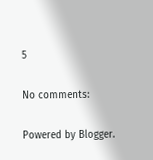5

No comments:

Powered by Blogger.